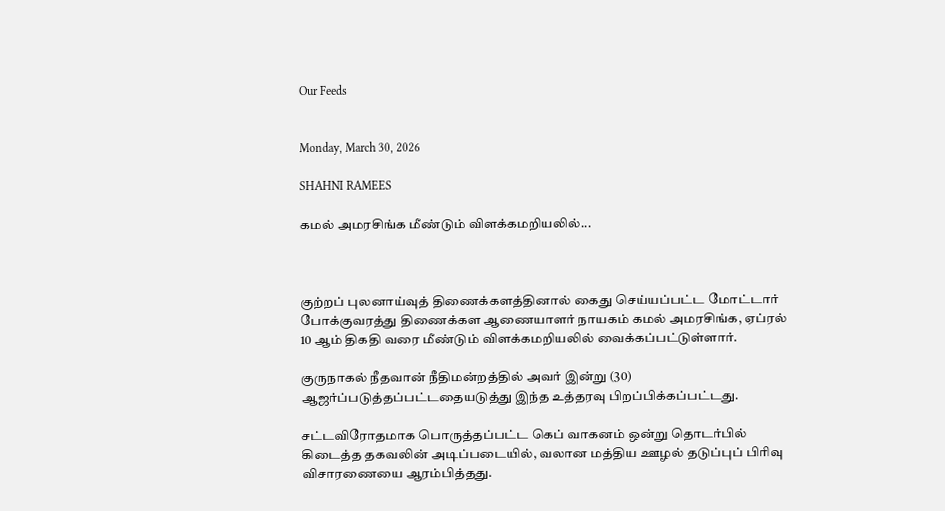Our Feeds


Monday, March 30, 2026

SHAHNI RAMEES

கமல் அமரசிங்க மீண்டும் விளக்கமறியலில்...



குற்றப் புலனாய்வுத் திணைக்களத்தினால் கைது செய்யப்பட்ட மோட்டார் போக்குவரத்து திணைக்கள ஆணையாளர் நாயகம் கமல் அமரசிங்க, ஏப்ரல் 10 ஆம் திகதி வரை மீண்டும் விளக்கமறியலில் வைக்கப்பட்டுள்ளார்.

குருநாகல் நீதவான் நீதிமன்றத்தில் அவர் இன்று (30) ஆஜர்ப்படுத்தப்பட்டதையடுத்து இந்த உத்தரவு பிறப்பிக்கப்பட்டது.

சட்டவிரோதமாக பொருத்தப்பட்ட கெப் வாகனம் ஒன்று தொடர்பில் கிடைத்த தகவலின் அடிப்படையில், வலான மத்திய ஊழல் தடுப்புப் பிரிவு விசாரணையை ஆரம்பித்தது.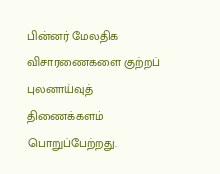பின்னர் மேலதிக விசாரணைகளை குற்றப் புலனாய்வுத் திணைக்களம் பொறுப்பேற்றது.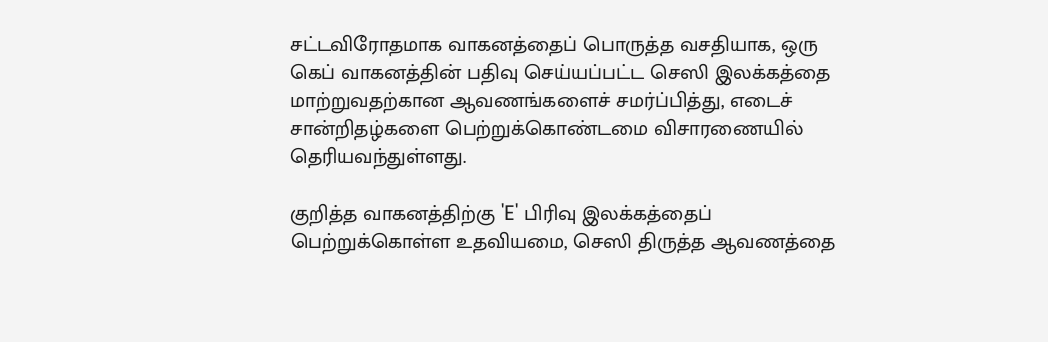சட்டவிரோதமாக வாகனத்தைப் பொருத்த வசதியாக, ஒரு கெப் வாகனத்தின் பதிவு செய்யப்பட்ட செஸி இலக்கத்தை மாற்றுவதற்கான ஆவணங்களைச் சமர்ப்பித்து, எடைச் சான்றிதழ்களை பெற்றுக்கொண்டமை விசாரணையில் தெரியவந்துள்ளது.

குறித்த வாகனத்திற்கு 'E' பிரிவு இலக்கத்தைப் பெற்றுக்கொள்ள உதவியமை, செஸி திருத்த ஆவணத்தை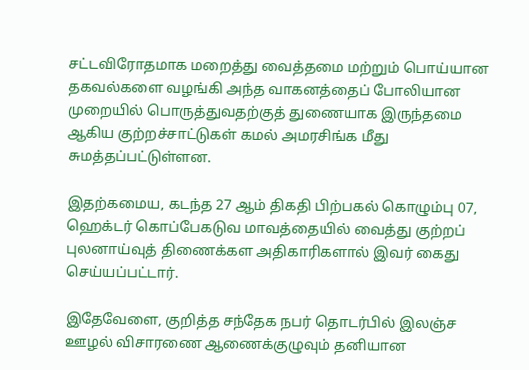சட்டவிரோதமாக மறைத்து வைத்தமை மற்றும் பொய்யான தகவல்களை வழங்கி அந்த வாகனத்தைப் போலியான முறையில் பொருத்துவதற்குத் துணையாக இருந்தமை ஆகிய குற்றச்சாட்டுகள் கமல் அமரசிங்க மீது சுமத்தப்பட்டுள்ளன.

இதற்கமைய, கடந்த 27 ஆம் திகதி பிற்பகல் கொழும்பு 07, ஹெக்டர் கொப்பேகடுவ மாவத்தையில் வைத்து குற்றப் புலனாய்வுத் திணைக்கள அதிகாரிகளால் இவர் கைது செய்யப்பட்டார்.

இதேவேளை, குறித்த சந்தேக நபர் தொடர்பில் இலஞ்ச ஊழல் விசாரணை ஆணைக்குழுவும் தனியான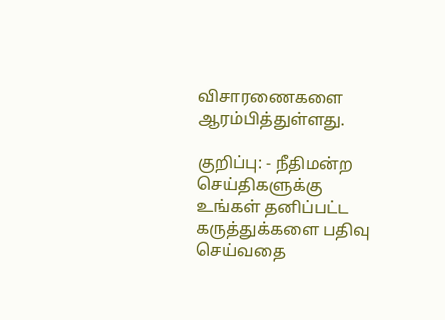விசாரணைகளை ஆரம்பித்துள்ளது.

குறிப்பு: - நீதிமன்ற செய்திகளுக்கு உங்கள் தனிப்பட்ட கருத்துக்களை பதிவு செய்வதை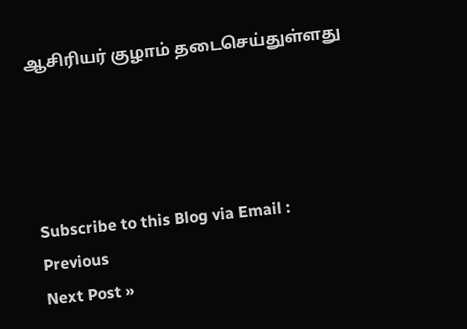ஆசிரியர் குழாம் தடைசெய்துள்ளது




Subscribe to this Blog via Email :
Previous
Next Post »